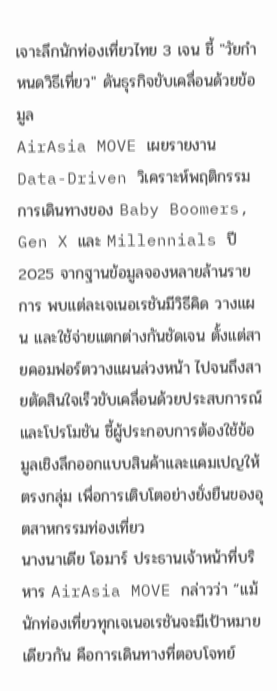เจาะลึกนักท่องเที่ยวไทย 3 เจน ชี้ "วัยกำหนดวิธีเที่ยว" ดันธุรกิจขับเคลื่อนด้วยข้อมูล
AirAsia MOVE เผยรายงาน Data-Driven วิเคราะห์พฤติกรรมการเดินทางของ Baby Boomers, Gen X และ Millennials ปี 2025 จากฐานข้อมูลจองหลายล้านรายการ พบแต่ละเจเนอเรชันมีวิธีคิด วางแผน และใช้จ่ายแตกต่างกันชัดเจน ตั้งแต่สายคอมฟอร์ตวางแผนล่วงหน้า ไปจนถึงสายตัดสินใจเร็วขับเคลื่อนด้วยประสบการณ์และโปรโมชัน ชี้ผู้ประกอบการต้องใช้ข้อมูลเชิงลึกออกแบบสินค้าและแคมเปญให้ตรงกลุ่ม เพื่อการเติบโตอย่างยั่งยืนของอุตสาหกรรมท่องเที่ยว
นางนาเดีย โอมาร์ ประธานเจ้าหน้าที่บริหาร AirAsia MOVE กล่าวว่า “แม้นักท่องเที่ยวทุกเจเนอเรชันจะมีเป้าหมายเดียวกัน คือการเดินทางที่ตอบโจทย์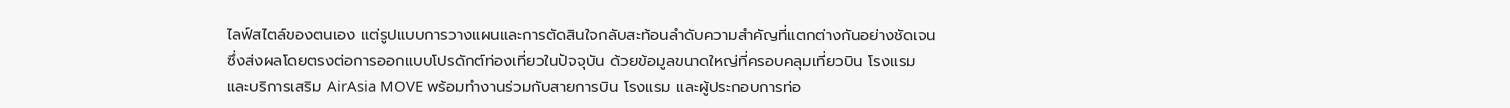ไลฟ์สไตล์ของตนเอง แต่รูปแบบการวางแผนและการตัดสินใจกลับสะท้อนลำดับความสำคัญที่แตกต่างกันอย่างชัดเจน ซึ่งส่งผลโดยตรงต่อการออกแบบโปรดักต์ท่องเที่ยวในปัจจุบัน ด้วยข้อมูลขนาดใหญ่ที่ครอบคลุมเที่ยวบิน โรงแรม และบริการเสริม AirAsia MOVE พร้อมทำงานร่วมกับสายการบิน โรงแรม และผู้ประกอบการท่อ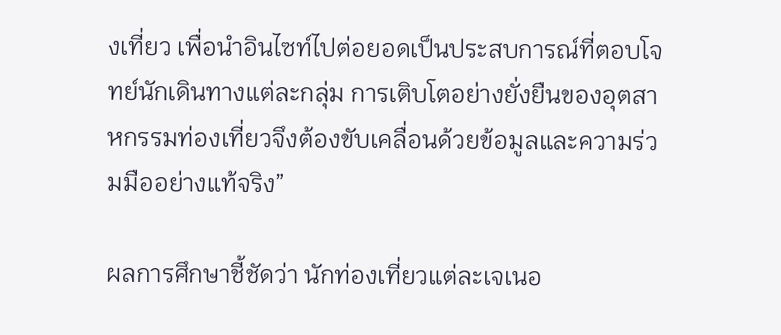งเที่ยว เพื่อนำอินไซท์ไปต่อยอดเป็นประสบการณ์ที่ตอบโจทย์นักเดินทางแต่ละกลุ่ม การเติบโตอย่างยั่งยืนของอุตสาหกรรมท่องเที่ยวจึงต้องขับเคลื่อนด้วยข้อมูลและความร่วมมืออย่างแท้จริง”

ผลการศึกษาชี้ชัดว่า นักท่องเที่ยวแต่ละเจเนอ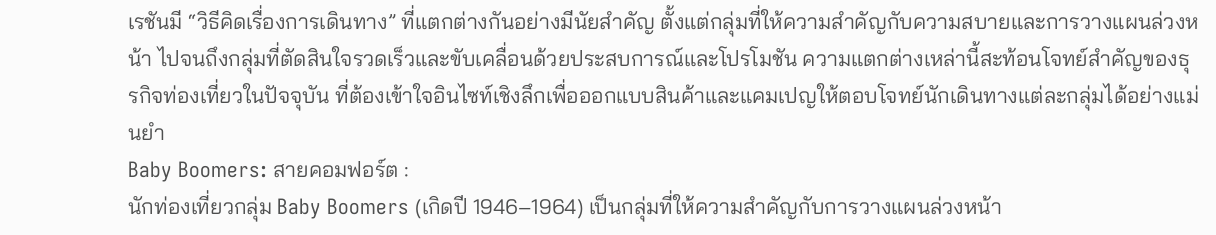เรชันมี “วิธีคิดเรื่องการเดินทาง” ที่แตกต่างกันอย่างมีนัยสำคัญ ตั้งแต่กลุ่มที่ให้ความสำคัญกับความสบายและการวางแผนล่วงหน้า ไปจนถึงกลุ่มที่ตัดสินใจรวดเร็วและขับเคลื่อนด้วยประสบการณ์และโปรโมชัน ความแตกต่างเหล่านี้สะท้อนโจทย์สำคัญของธุรกิจท่องเที่ยวในปัจจุบัน ที่ต้องเข้าใจอินไซท์เชิงลึกเพื่อออกแบบสินค้าและแคมเปญให้ตอบโจทย์นักเดินทางแต่ละกลุ่มได้อย่างแม่นยำ
Baby Boomers: สายคอมฟอร์ต :
นักท่องเที่ยวกลุ่ม Baby Boomers (เกิดปี 1946–1964) เป็นกลุ่มที่ให้ความสำคัญกับการวางแผนล่วงหน้า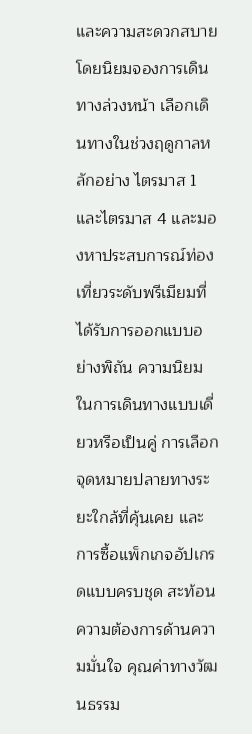และความสะดวกสบาย โดยนิยมจองการเดินทางล่วงหน้า เลือกเดินทางในช่วงฤดูกาลหลักอย่าง ไตรมาส 1 และไตรมาส 4 และมองหาประสบการณ์ท่องเที่ยวระดับพรีเมียมที่ได้รับการออกแบบอย่างพิถัน ความนิยมในการเดินทางแบบเดี่ยวหรือเป็นคู่ การเลือกจุดหมายปลายทางระยะใกล้ที่คุ้นเคย และการซื้อแพ็กเกจอัปเกรดแบบครบชุด สะท้อนความต้องการด้านความมั่นใจ คุณค่าทางวัฒนธรรม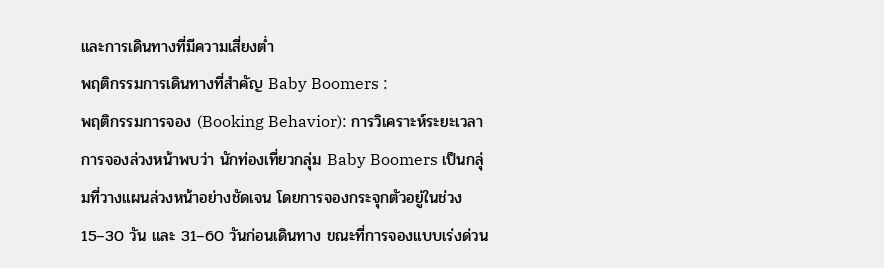และการเดินทางที่มีความเสี่ยงต่ำ
พฤติกรรมการเดินทางที่สำคัญ Baby Boomers :
พฤติกรรมการจอง (Booking Behavior): การวิเคราะห์ระยะเวลาการจองล่วงหน้าพบว่า นักท่องเที่ยวกลุ่ม Baby Boomers เป็นกลุ่มที่วางแผนล่วงหน้าอย่างชัดเจน โดยการจองกระจุกตัวอยู่ในช่วง 15–30 วัน และ 31–60 วันก่อนเดินทาง ขณะที่การจองแบบเร่งด่วน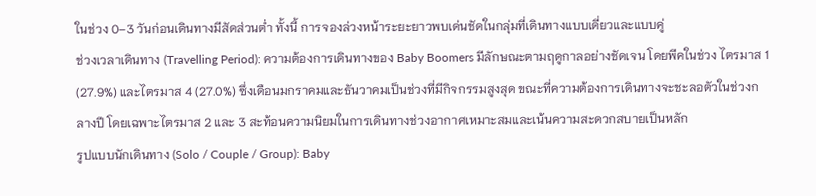ในช่วง 0–3 วันก่อนเดินทางมีสัดส่วนต่ำ ทั้งนี้ การจองล่วงหน้าระยะยาวพบเด่นชัดในกลุ่มที่เดินทางแบบเดี่ยวและแบบคู่
ช่วงเวลาเดินทาง (Travelling Period): ความต้องการเดินทางของ Baby Boomers มีลักษณะตามฤดูกาลอย่างชัดเจน โดยพีคในช่วง ไตรมาส 1 (27.9%) และไตรมาส 4 (27.0%) ซึ่งเดือนมกราคมและธันวาคมเป็นช่วงที่มีกิจกรรมสูงสุด ขณะที่ความต้องการเดินทางจะชะลอตัวในช่วงกลางปี โดยเฉพาะไตรมาส 2 และ 3 สะท้อนความนิยมในการเดินทางช่วงอากาศเหมาะสมและเน้นความสะดวกสบายเป็นหลัก
รูปแบบนักเดินทาง (Solo / Couple / Group): Baby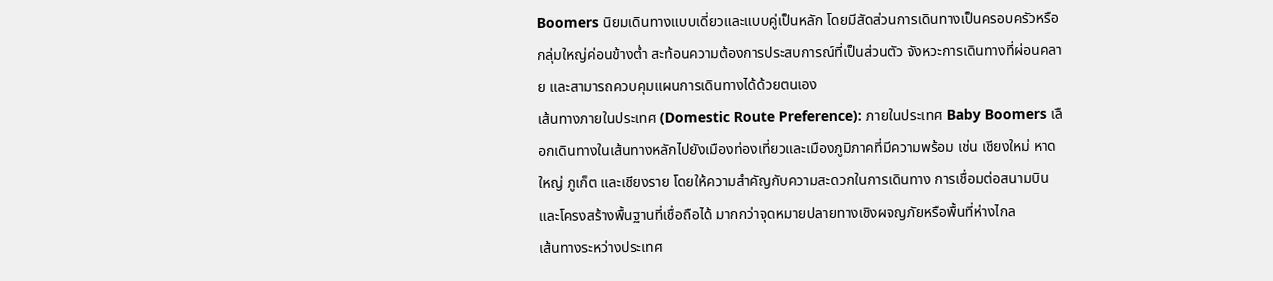Boomers นิยมเดินทางแบบเดี่ยวและแบบคู่เป็นหลัก โดยมีสัดส่วนการเดินทางเป็นครอบครัวหรือกลุ่มใหญ่ค่อนข้างต่ำ สะท้อนความต้องการประสบการณ์ที่เป็นส่วนตัว จังหวะการเดินทางที่ผ่อนคลาย และสามารถควบคุมแผนการเดินทางได้ด้วยตนเอง
เส้นทางภายในประเทศ (Domestic Route Preference): ภายในประเทศ Baby Boomers เลือกเดินทางในเส้นทางหลักไปยังเมืองท่องเที่ยวและเมืองภูมิภาคที่มีความพร้อม เช่น เชียงใหม่ หาดใหญ่ ภูเก็ต และเชียงราย โดยให้ความสำคัญกับความสะดวกในการเดินทาง การเชื่อมต่อสนามบิน และโครงสร้างพื้นฐานที่เชื่อถือได้ มากกว่าจุดหมายปลายทางเชิงผจญภัยหรือพื้นที่ห่างไกล
เส้นทางระหว่างประเทศ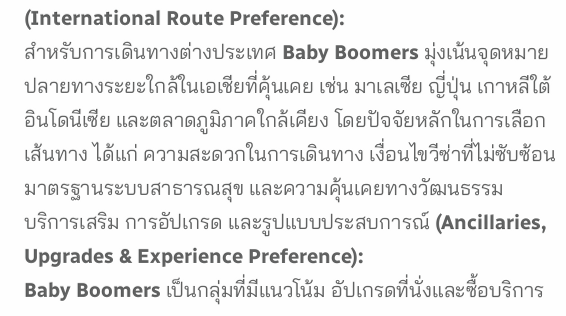(International Route Preference):
สำหรับการเดินทางต่างประเทศ Baby Boomers มุ่งเน้นจุดหมายปลายทางระยะใกล้ในเอเชียที่คุ้นเคย เช่น มาเลเซีย ญี่ปุ่น เกาหลีใต้ อินโดนีเซีย และตลาดภูมิภาคใกล้เคียง โดยปัจจัยหลักในการเลือกเส้นทาง ได้แก่ ความสะดวกในการเดินทาง เงื่อนไขวีซ่าที่ไม่ซับซ้อน มาตรฐานระบบสาธารณสุข และความคุ้นเคยทางวัฒนธรรม
บริการเสริม การอัปเกรด และรูปแบบประสบการณ์ (Ancillaries, Upgrades & Experience Preference):
Baby Boomers เป็นกลุ่มที่มีแนวโน้ม อัปเกรดที่นั่งและซื้อบริการ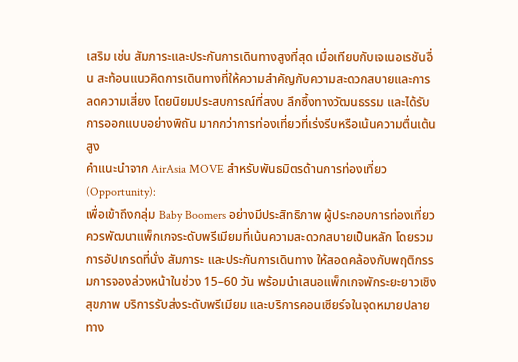เสริม เช่น สัมภาระและประกันการเดินทางสูงที่สุด เมื่อเทียบกับเจเนอเรชันอื่น สะท้อนแนวคิดการเดินทางที่ให้ความสำคัญกับความสะดวกสบายและการลดความเสี่ยง โดยนิยมประสบการณ์ที่สงบ ลึกซึ้งทางวัฒนธรรม และได้รับการออกแบบอย่างพิถัน มากกว่าการท่องเที่ยวที่เร่งรีบหรือเน้นความตื่นเต้นสูง
คำแนะนำจาก AirAsia MOVE สำหรับพันธมิตรด้านการท่องเที่ยว (Opportunity):
เพื่อเข้าถึงกลุ่ม Baby Boomers อย่างมีประสิทธิภาพ ผู้ประกอบการท่องเที่ยวควรพัฒนาแพ็กเกจระดับพรีเมียมที่เน้นความสะดวกสบายเป็นหลัก โดยรวม การอัปเกรดที่นั่ง สัมภาระ และประกันการเดินทาง ให้สอดคล้องกับพฤติกรรมการจองล่วงหน้าในช่วง 15–60 วัน พร้อมนำเสนอแพ็กเกจพักระยะยาวเชิงสุขภาพ บริการรับส่งระดับพรีเมียม และบริการคอนเซียร์จในจุดหมายปลายทาง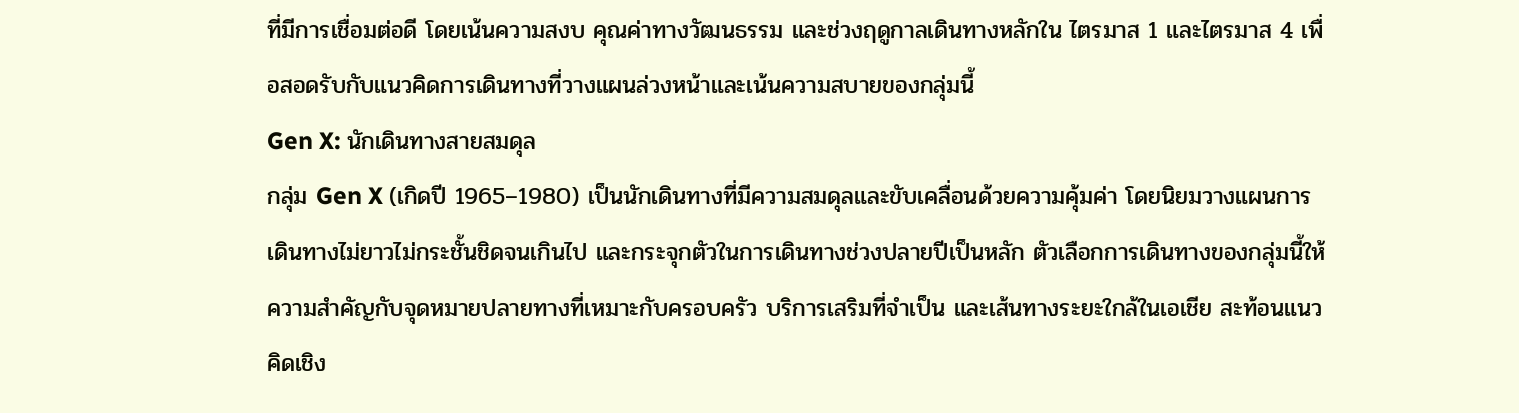ที่มีการเชื่อมต่อดี โดยเน้นความสงบ คุณค่าทางวัฒนธรรม และช่วงฤดูกาลเดินทางหลักใน ไตรมาส 1 และไตรมาส 4 เพื่อสอดรับกับแนวคิดการเดินทางที่วางแผนล่วงหน้าและเน้นความสบายของกลุ่มนี้
Gen X: นักเดินทางสายสมดุล
กลุ่ม Gen X (เกิดปี 1965–1980) เป็นนักเดินทางที่มีความสมดุลและขับเคลื่อนด้วยความคุ้มค่า โดยนิยมวางแผนการเดินทางไม่ยาวไม่กระชั้นชิดจนเกินไป และกระจุกตัวในการเดินทางช่วงปลายปีเป็นหลัก ตัวเลือกการเดินทางของกลุ่มนี้ให้ความสำคัญกับจุดหมายปลายทางที่เหมาะกับครอบครัว บริการเสริมที่จำเป็น และเส้นทางระยะใกล้ในเอเชีย สะท้อนแนวคิดเชิง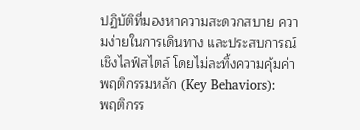ปฏิบัติที่มองหาความสะดวกสบาย ความง่ายในการเดินทาง และประสบการณ์เชิงไลฟ์สไตล์ โดยไม่ละทิ้งความคุ้มค่า
พฤติกรรมหลัก (Key Behaviors):
พฤติกรร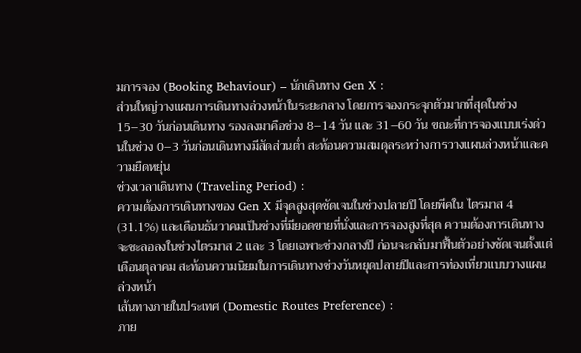มการจอง (Booking Behaviour) – นักเดินทาง Gen X :
ส่วนใหญ่วางแผนการเดินทางล่วงหน้าในระยะกลาง โดยการจองกระจุกตัวมากที่สุดในช่วง 15–30 วันก่อนเดินทาง รองลงมาคือช่วง 8–14 วัน และ 31–60 วัน ขณะที่การจองแบบเร่งด่วนในช่วง 0–3 วันก่อนเดินทางมีสัดส่วนต่ำ สะท้อนความสมดุลระหว่างการวางแผนล่วงหน้าและความยืดหยุ่น
ช่วงเวลาเดินทาง (Traveling Period) :
ความต้องการเดินทางของ Gen X มีจุดสูงสุดชัดเจนในช่วงปลายปี โดยพีคใน ไตรมาส 4 (31.1%) และเดือนธันวาคมเป็นช่วงที่มียอดขายที่นั่งและการจองสูงที่สุด ความต้องการเดินทางจะชะลอลงในช่วงไตรมาส 2 และ 3 โดยเฉพาะช่วงกลางปี ก่อนจะกลับมาฟื้นตัวอย่างชัดเจนตั้งแต่เดือนตุลาคม สะท้อนความนิยมในการเดินทางช่วงวันหยุดปลายปีและการท่องเที่ยวแบบวางแผนล่วงหน้า
เส้นทางภายในประเทศ (Domestic Routes Preference) :
ภาย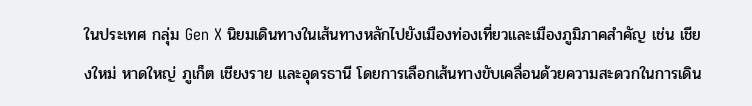ในประเทศ กลุ่ม Gen X นิยมเดินทางในเส้นทางหลักไปยังเมืองท่องเที่ยวและเมืองภูมิภาคสำคัญ เช่น เชียงใหม่ หาดใหญ่ ภูเก็ต เชียงราย และอุดรธานี โดยการเลือกเส้นทางขับเคลื่อนด้วยความสะดวกในการเดิน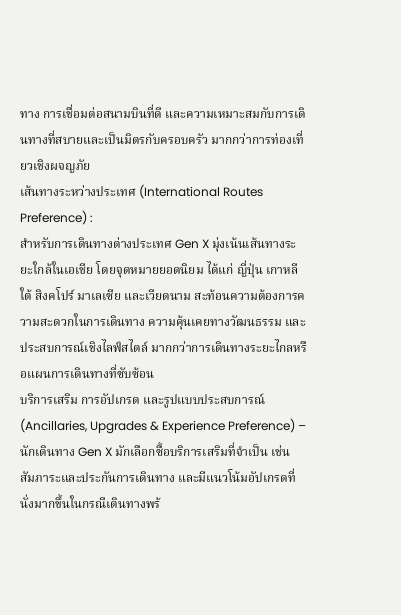ทาง การเชื่อมต่อสนามบินที่ดี และความเหมาะสมกับการเดินทางที่สบายและเป็นมิตรกับครอบครัว มากกว่าการท่องเที่ยวเชิงผจญภัย
เส้นทางระหว่างประเทศ (International Routes Preference) :
สำหรับการเดินทางต่างประเทศ Gen X มุ่งเน้นเส้นทางระยะใกล้ในเอเชีย โดยจุดหมายยอดนิยม ได้แก่ ญี่ปุ่น เกาหลีใต้ สิงคโปร์ มาเลเซีย และเวียดนาม สะท้อนความต้องการความสะดวกในการเดินทาง ความคุ้นเคยทางวัฒนธรรม และประสบการณ์เชิงไลฟ์สไตล์ มากกว่าการเดินทางระยะไกลหรือแผนการเดินทางที่ซับซ้อน
บริการเสริม การอัปเกรด และรูปแบบประสบการณ์ (Ancillaries, Upgrades & Experience Preference) – นักเดินทาง Gen X มักเลือกซื้อบริการเสริมที่จำเป็น เช่น สัมภาระและประกันการเดินทาง และมีแนวโน้มอัปเกรดที่นั่งมากขึ้นในกรณีเดินทางพร้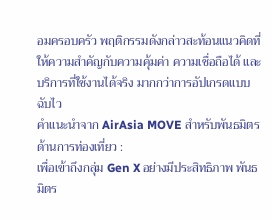อมครอบครัว พฤติกรรมดังกล่าวสะท้อนแนวคิดที่ให้ความสำคัญกับความคุ้มค่า ความเชื่อถือได้ และบริการที่ใช้งานได้จริง มากกว่าการอัปเกรดแบบฉับไว
คำแนะนำจาก AirAsia MOVE สำหรับพันธมิตรด้านการท่องเที่ยว :
เพื่อเข้าถึงกลุ่ม Gen X อย่างมีประสิทธิภาพ พันธมิตร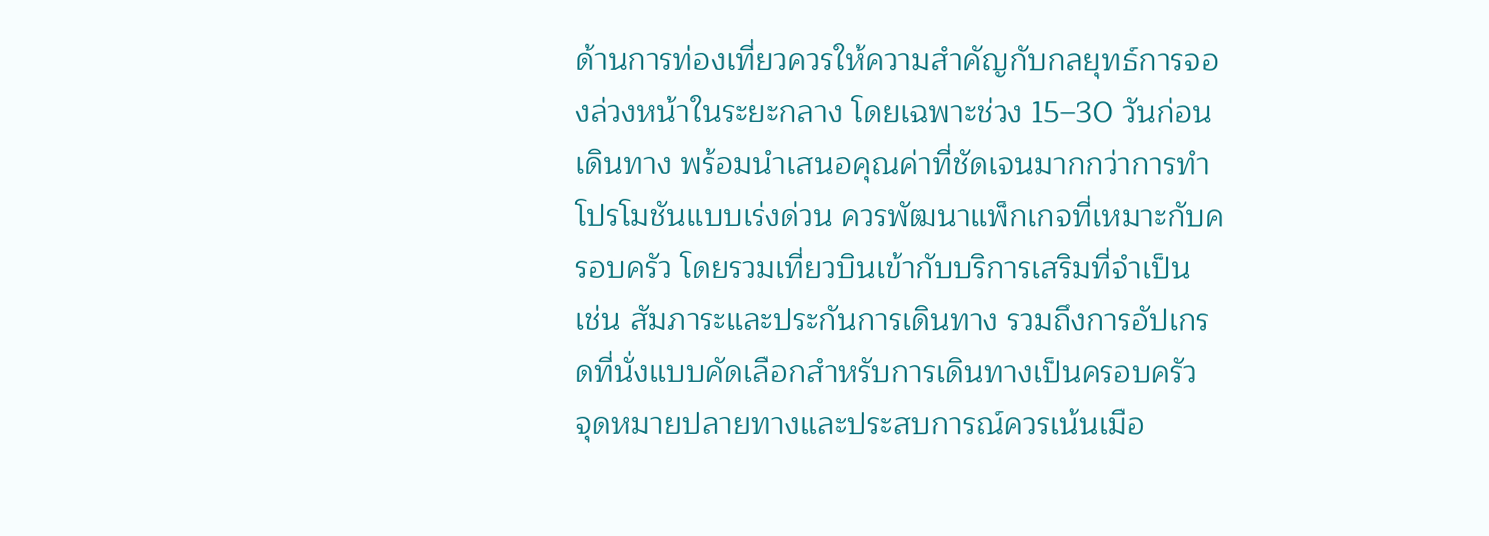ด้านการท่องเที่ยวควรให้ความสำคัญกับกลยุทธ์การจองล่วงหน้าในระยะกลาง โดยเฉพาะช่วง 15–30 วันก่อนเดินทาง พร้อมนำเสนอคุณค่าที่ชัดเจนมากกว่าการทำโปรโมชันแบบเร่งด่วน ควรพัฒนาแพ็กเกจที่เหมาะกับครอบครัว โดยรวมเที่ยวบินเข้ากับบริการเสริมที่จำเป็น เช่น สัมภาระและประกันการเดินทาง รวมถึงการอัปเกรดที่นั่งแบบคัดเลือกสำหรับการเดินทางเป็นครอบครัว
จุดหมายปลายทางและประสบการณ์ควรเน้นเมือ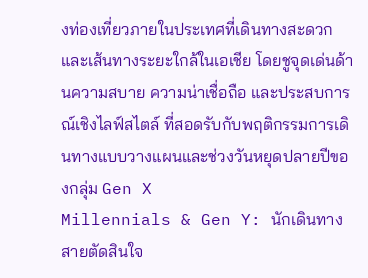งท่องเที่ยวภายในประเทศที่เดินทางสะดวก และเส้นทางระยะใกล้ในเอเชีย โดยชูจุดเด่นด้านความสบาย ความน่าเชื่อถือ และประสบการณ์เชิงไลฟ์สไตล์ ที่สอดรับกับพฤติกรรมการเดินทางแบบวางแผนและช่วงวันหยุดปลายปีของกลุ่ม Gen X
Millennials & Gen Y: นักเดินทางสายตัดสินใจ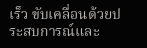เร็ว ขับเคลื่อนด้วยประสบการณ์และ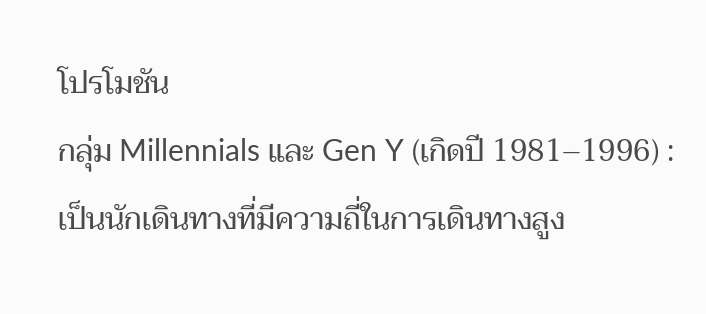โปรโมชัน
กลุ่ม Millennials และ Gen Y (เกิดปี 1981–1996) :
เป็นนักเดินทางที่มีความถี่ในการเดินทางสูง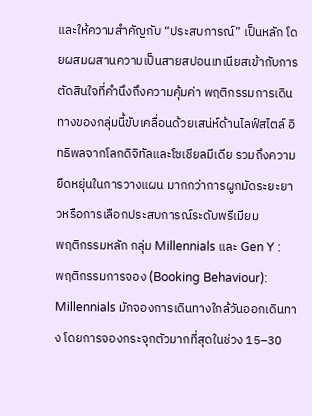และให้ความสำคัญกับ “ประสบการณ์” เป็นหลัก โดยผสมผสานความเป็นสายสปอนเทเนียสเข้ากับการตัดสินใจที่คำนึงถึงความคุ้มค่า พฤติกรรมการเดินทางของกลุ่มนี้ขับเคลื่อนด้วยเสน่ห์ด้านไลฟ์สไตล์ อิทธิพลจากโลกดิจิทัลและโซเชียลมีเดีย รวมถึงความยืดหยุ่นในการวางแผน มากกว่าการผูกมัดระยะยาวหรือการเลือกประสบการณ์ระดับพรีเมียม
พฤติกรรมหลัก กลุ่ม Millennials และ Gen Y :
พฤติกรรมการจอง (Booking Behaviour): Millennials มักจองการเดินทางใกล้วันออกเดินทาง โดยการจองกระจุกตัวมากที่สุดในช่วง 15–30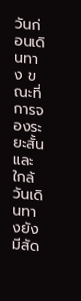วันก่อนเดินทาง ขณะที่การจองระยะสั้นและใกล้วันเดินทางยังมีสัด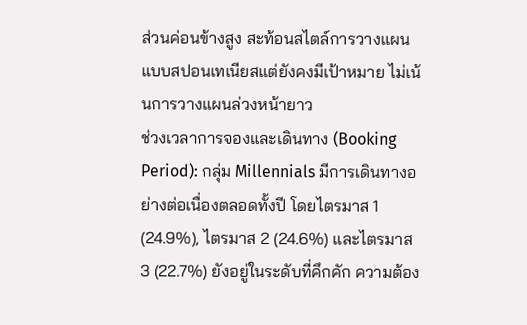ส่วนค่อนข้างสูง สะท้อนสไตล์การวางแผนแบบสปอนเทเนียสแต่ยังคงมีเป้าหมาย ไม่เน้นการวางแผนล่วงหน้ายาว
ช่วงเวลาการจองและเดินทาง (Booking Period): กลุ่ม Millennials มีการเดินทางอย่างต่อเนื่องตลอดทั้งปี โดยไตรมาส 1 (24.9%), ไตรมาส 2 (24.6%) และไตรมาส 3 (22.7%) ยังอยู่ในระดับที่คึกคัก ความต้อง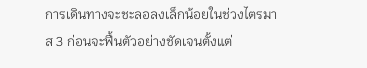การเดินทางจะชะลอลงเล็กน้อยในช่วงไตรมาส 3 ก่อนจะฟื้นตัวอย่างชัดเจนตั้งแต่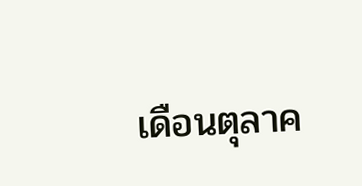เดือนตุลาค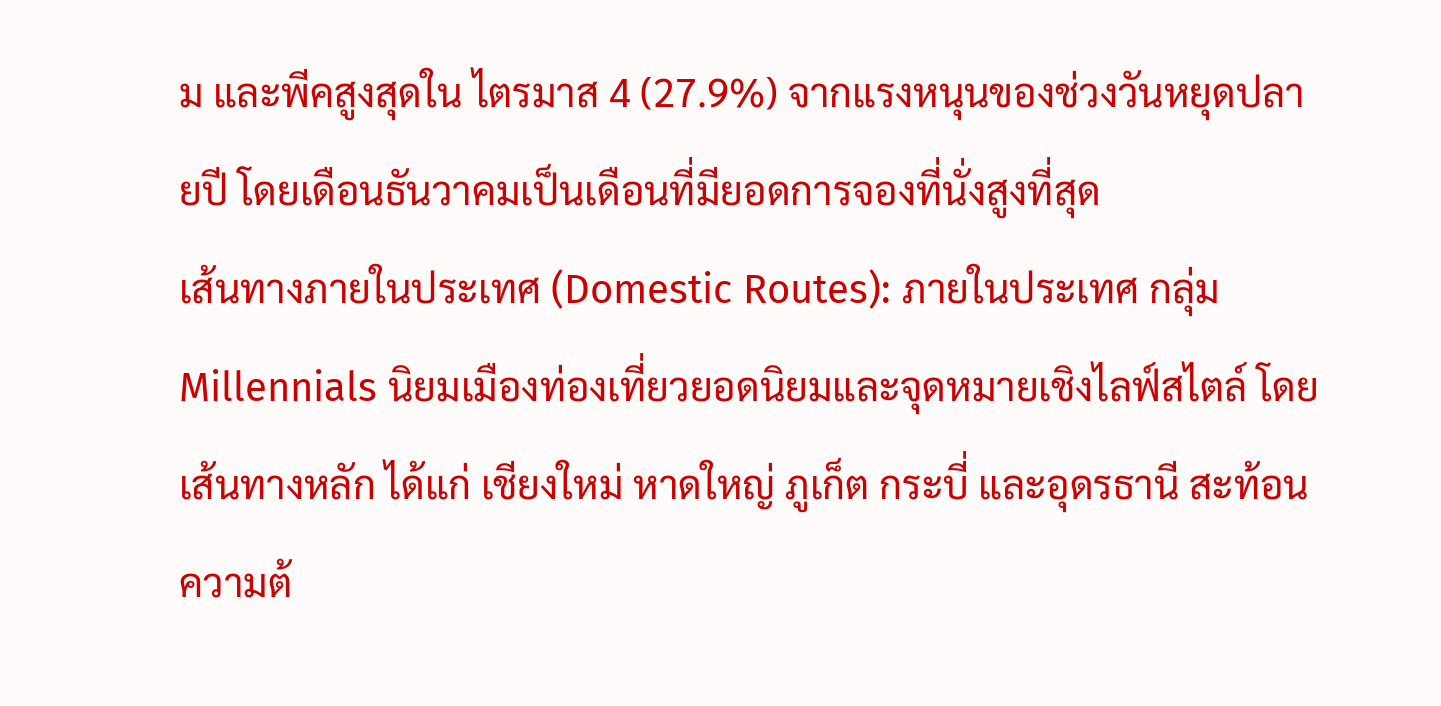ม และพีคสูงสุดใน ไตรมาส 4 (27.9%) จากแรงหนุนของช่วงวันหยุดปลายปี โดยเดือนธันวาคมเป็นเดือนที่มียอดการจองที่นั่งสูงที่สุด
เส้นทางภายในประเทศ (Domestic Routes): ภายในประเทศ กลุ่ม Millennials นิยมเมืองท่องเที่ยวยอดนิยมและจุดหมายเชิงไลฟ์สไตล์ โดยเส้นทางหลัก ได้แก่ เชียงใหม่ หาดใหญ่ ภูเก็ต กระบี่ และอุดรธานี สะท้อนความต้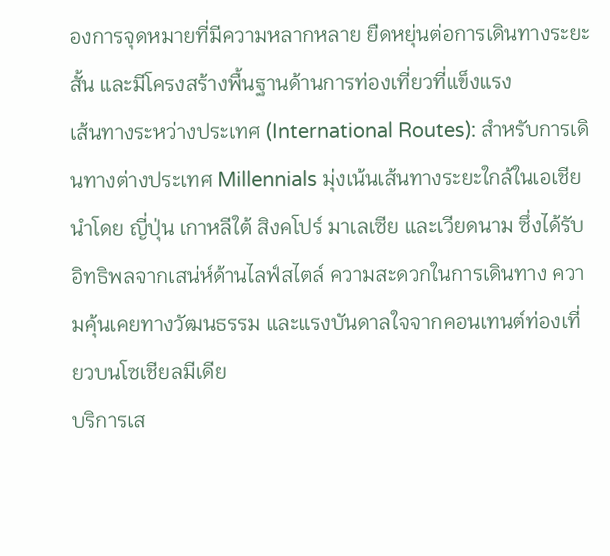องการจุดหมายที่มีความหลากหลาย ยืดหยุ่นต่อการเดินทางระยะสั้น และมีโครงสร้างพื้นฐานด้านการท่องเที่ยวที่แข็งแรง
เส้นทางระหว่างประเทศ (International Routes): สำหรับการเดินทางต่างประเทศ Millennials มุ่งเน้นเส้นทางระยะใกล้ในเอเชีย นำโดย ญี่ปุ่น เกาหลีใต้ สิงคโปร์ มาเลเซีย และเวียดนาม ซึ่งได้รับอิทธิพลจากเสน่ห์ด้านไลฟ์สไตล์ ความสะดวกในการเดินทาง ความคุ้นเคยทางวัฒนธรรม และแรงบันดาลใจจากคอนเทนต์ท่องเที่ยวบนโซเชียลมีเดีย
บริการเส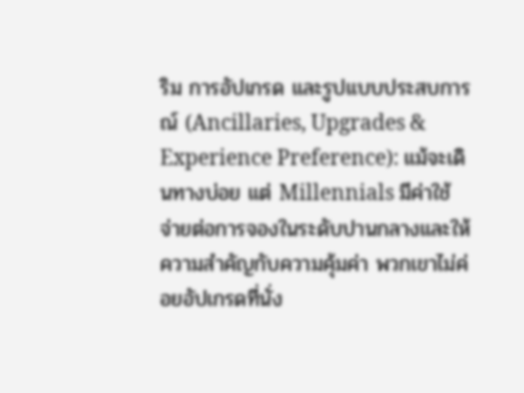ริม การอัปเกรด และรูปแบบประสบการณ์ (Ancillaries, Upgrades & Experience Preference): แม้จะเดินทางบ่อย แต่ Millennials มีค่าใช้จ่ายต่อการจองในระดับปานกลางและให้ความสำคัญกับความคุ้มค่า พวกเขาไม่ค่อยอัปเกรดที่นั่ง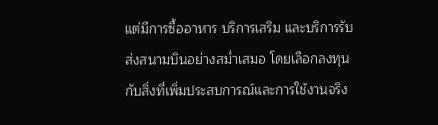แต่มีการซื้ออาหาร บริการเสริม และบริการรับส่งสนามบินอย่างสม่ำเสมอ โดยเลือกลงทุนกับสิ่งที่เพิ่มประสบการณ์และการใช้งานจริง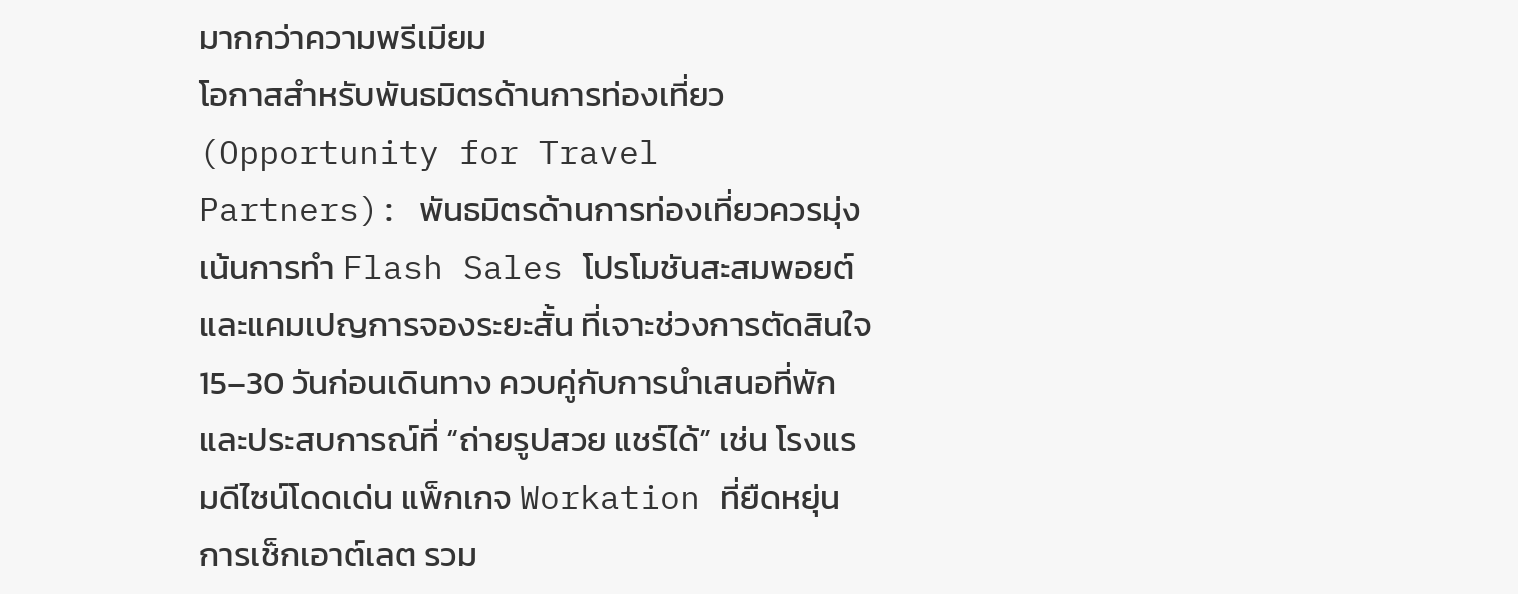มากกว่าความพรีเมียม
โอกาสสำหรับพันธมิตรด้านการท่องเที่ยว (Opportunity for Travel Partners): พันธมิตรด้านการท่องเที่ยวควรมุ่งเน้นการทำ Flash Sales โปรโมชันสะสมพอยต์ และแคมเปญการจองระยะสั้น ที่เจาะช่วงการตัดสินใจ 15–30 วันก่อนเดินทาง ควบคู่กับการนำเสนอที่พักและประสบการณ์ที่ “ถ่ายรูปสวย แชร์ได้” เช่น โรงแรมดีไซน์โดดเด่น แพ็กเกจ Workation ที่ยืดหยุ่น การเช็กเอาต์เลต รวม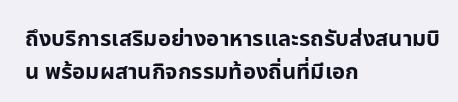ถึงบริการเสริมอย่างอาหารและรถรับส่งสนามบิน พร้อมผสานกิจกรรมท้องถิ่นที่มีเอก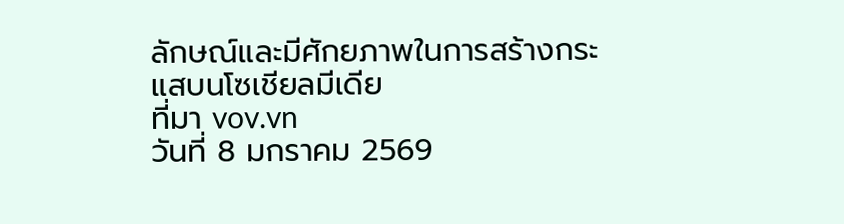ลักษณ์และมีศักยภาพในการสร้างกระแสบนโซเชียลมีเดีย
ที่มา vov.vn
วันที่ 8 มกราคม 2569